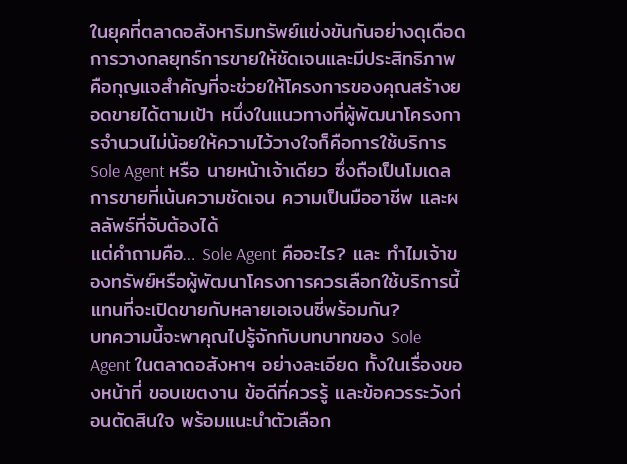ในยุคที่ตลาดอสังหาริมทรัพย์แข่งขันกันอย่างดุเดือด การวางกลยุทธ์การขายให้ชัดเจนและมีประสิทธิภาพ คือกุญแจสำคัญที่จะช่วยให้โครงการของคุณสร้างยอดขายได้ตามเป้า หนึ่งในแนวทางที่ผู้พัฒนาโครงการจำนวนไม่น้อยให้ความไว้วางใจก็คือการใช้บริการ Sole Agent หรือ นายหน้าเจ้าเดียว ซึ่งถือเป็นโมเดลการขายที่เน้นความชัดเจน ความเป็นมืออาชีพ และผลลัพธ์ที่จับต้องได้
แต่คำถามคือ… Sole Agent คืออะไร? และ ทำไมเจ้าของทรัพย์หรือผู้พัฒนาโครงการควรเลือกใช้บริการนี้ แทนที่จะเปิดขายกับหลายเอเจนซี่พร้อมกัน?
บทความนี้จะพาคุณไปรู้จักกับบทบาทของ Sole Agent ในตลาดอสังหาฯ อย่างละเอียด ทั้งในเรื่องของหน้าที่ ขอบเขตงาน ข้อดีที่ควรรู้ และข้อควรระวังก่อนตัดสินใจ พร้อมแนะนำตัวเลือก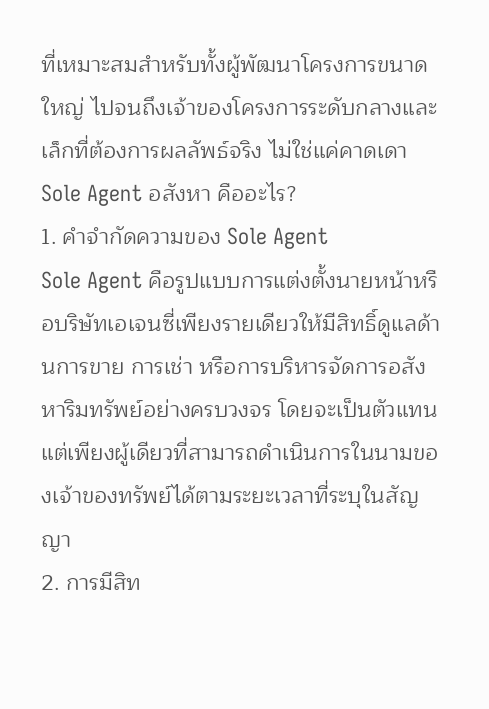ที่เหมาะสมสำหรับทั้งผู้พัฒนาโครงการขนาดใหญ่ ไปจนถึงเจ้าของโครงการระดับกลางและเล็กที่ต้องการผลลัพธ์จริง ไม่ใช่แค่คาดเดา
Sole Agent อสังหา คืออะไร?
1. คำจำกัดความของ Sole Agent
Sole Agent คือรูปแบบการแต่งตั้งนายหน้าหรือบริษัทเอเจนซี่เพียงรายเดียวให้มีสิทธิ์ดูแลด้านการขาย การเช่า หรือการบริหารจัดการอสังหาริมทรัพย์อย่างครบวงจร โดยจะเป็นตัวแทนแต่เพียงผู้เดียวที่สามารถดำเนินการในนามของเจ้าของทรัพย์ได้ตามระยะเวลาที่ระบุในสัญญา
2. การมีสิท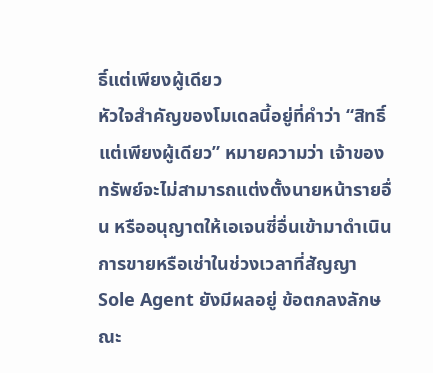ธิ์แต่เพียงผู้เดียว
หัวใจสำคัญของโมเดลนี้อยู่ที่คำว่า “สิทธิ์แต่เพียงผู้เดียว” หมายความว่า เจ้าของทรัพย์จะไม่สามารถแต่งตั้งนายหน้ารายอื่น หรืออนุญาตให้เอเจนซี่อื่นเข้ามาดำเนินการขายหรือเช่าในช่วงเวลาที่สัญญา Sole Agent ยังมีผลอยู่ ข้อตกลงลักษณะ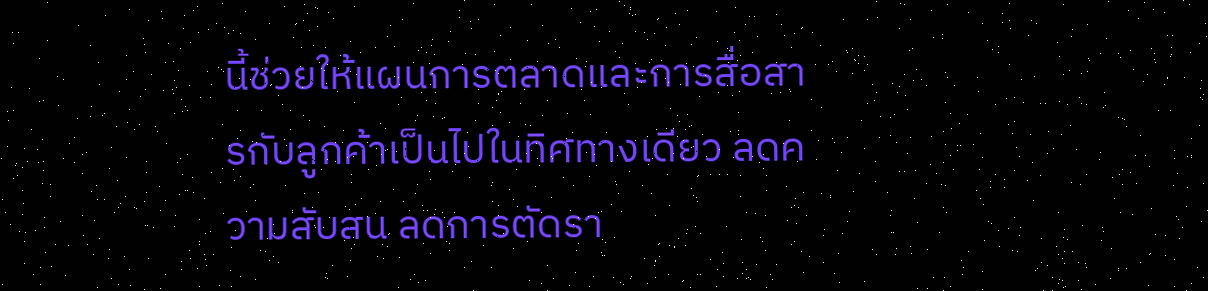นี้ช่วยให้แผนการตลาดและการสื่อสารกับลูกค้าเป็นไปในทิศทางเดียว ลดความสับสน ลดการตัดรา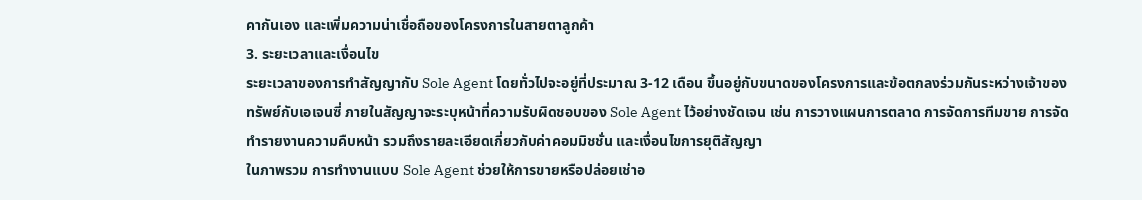คากันเอง และเพิ่มความน่าเชื่อถือของโครงการในสายตาลูกค้า
3. ระยะเวลาและเงื่อนไข
ระยะเวลาของการทำสัญญากับ Sole Agent โดยทั่วไปจะอยู่ที่ประมาณ 3-12 เดือน ขึ้นอยู่กับขนาดของโครงการและข้อตกลงร่วมกันระหว่างเจ้าของทรัพย์กับเอเจนซี่ ภายในสัญญาจะระบุหน้าที่ความรับผิดชอบของ Sole Agent ไว้อย่างชัดเจน เช่น การวางแผนการตลาด การจัดการทีมขาย การจัดทำรายงานความคืบหน้า รวมถึงรายละเอียดเกี่ยวกับค่าคอมมิชชั่น และเงื่อนไขการยุติสัญญา
ในภาพรวม การทำงานแบบ Sole Agent ช่วยให้การขายหรือปล่อยเช่าอ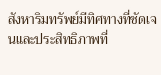สังหาริมทรัพย์มีทิศทางที่ชัดเจนและประสิทธิภาพที่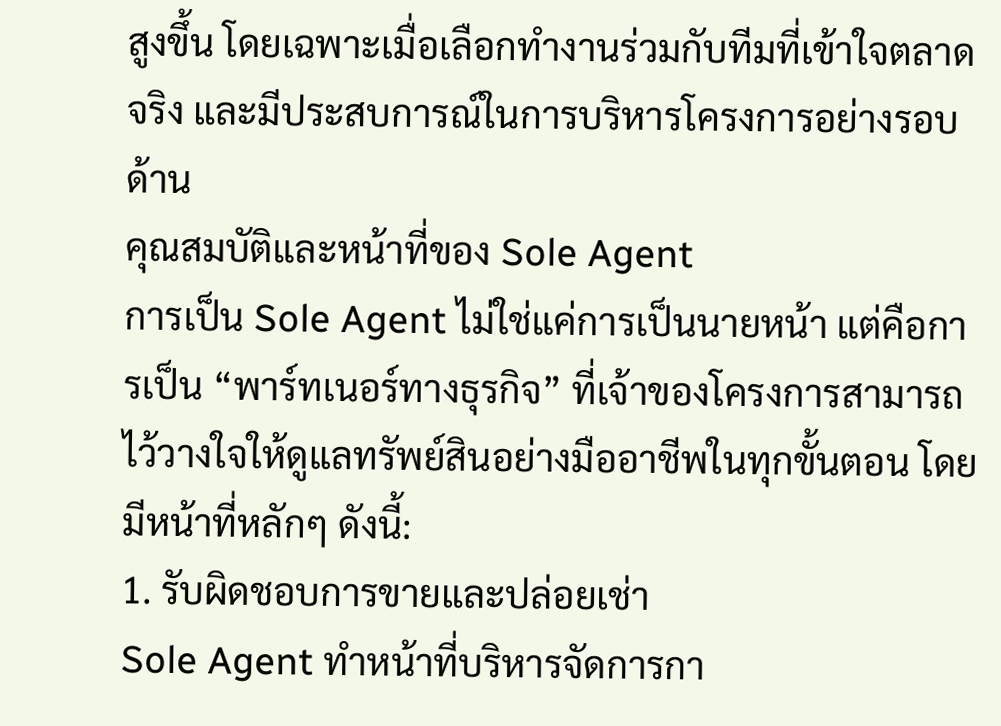สูงขึ้น โดยเฉพาะเมื่อเลือกทำงานร่วมกับทีมที่เข้าใจตลาดจริง และมีประสบการณ์ในการบริหารโครงการอย่างรอบด้าน
คุณสมบัติและหน้าที่ของ Sole Agent
การเป็น Sole Agent ไม่ใช่แค่การเป็นนายหน้า แต่คือการเป็น “พาร์ทเนอร์ทางธุรกิจ” ที่เจ้าของโครงการสามารถไว้วางใจให้ดูแลทรัพย์สินอย่างมืออาชีพในทุกขั้นตอน โดยมีหน้าที่หลักๆ ดังนี้:
1. รับผิดชอบการขายและปล่อยเช่า
Sole Agent ทำหน้าที่บริหารจัดการกา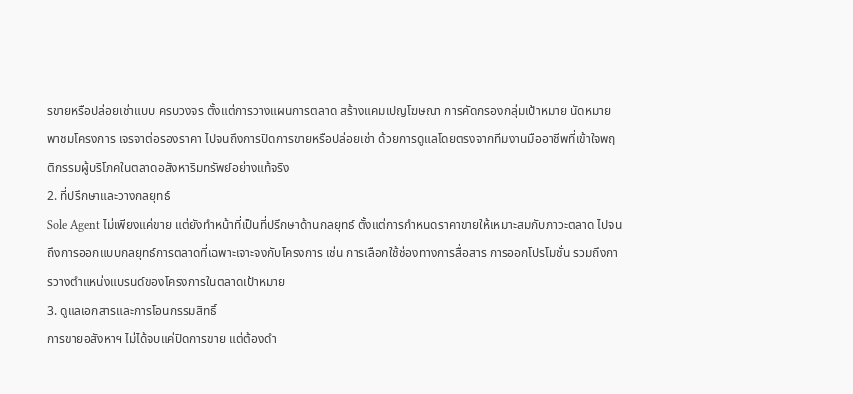รขายหรือปล่อยเช่าแบบ ครบวงจร ตั้งแต่การวางแผนการตลาด สร้างแคมเปญโฆษณา การคัดกรองกลุ่มเป้าหมาย นัดหมายพาชมโครงการ เจรจาต่อรองราคา ไปจนถึงการปิดการขายหรือปล่อยเช่า ด้วยการดูแลโดยตรงจากทีมงานมืออาชีพที่เข้าใจพฤติกรรมผู้บริโภคในตลาดอสังหาริมทรัพย์อย่างแท้จริง
2. ที่ปรึกษาและวางกลยุทธ์
Sole Agent ไม่เพียงแค่ขาย แต่ยังทำหน้าที่เป็นที่ปรึกษาด้านกลยุทธ์ ตั้งแต่การกำหนดราคาขายให้เหมาะสมกับภาวะตลาด ไปจนถึงการออกแบบกลยุทธ์การตลาดที่เฉพาะเจาะจงกับโครงการ เช่น การเลือกใช้ช่องทางการสื่อสาร การออกโปรโมชั่น รวมถึงการวางตำแหน่งแบรนด์ของโครงการในตลาดเป้าหมาย
3. ดูแลเอกสารและการโอนกรรมสิทธิ์
การขายอสังหาฯ ไม่ได้จบแค่ปิดการขาย แต่ต้องดำ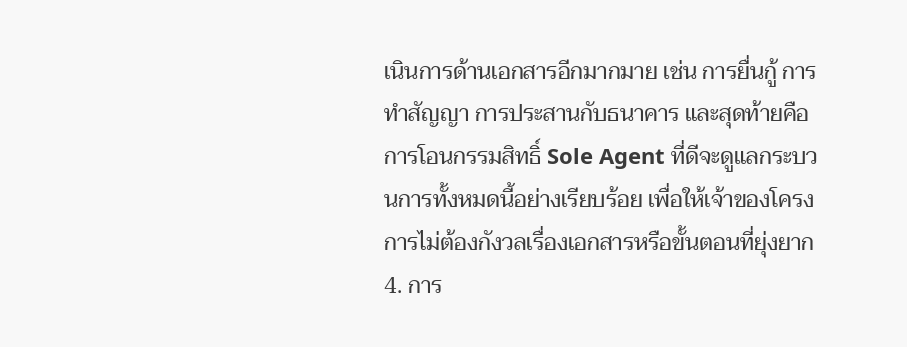เนินการด้านเอกสารอีกมากมาย เช่น การยื่นกู้ การทำสัญญา การประสานกับธนาคาร และสุดท้ายคือการโอนกรรมสิทธิ์ Sole Agent ที่ดีจะดูแลกระบวนการทั้งหมดนี้อย่างเรียบร้อย เพื่อให้เจ้าของโครงการไม่ต้องกังวลเรื่องเอกสารหรือขั้นตอนที่ยุ่งยาก
4. การ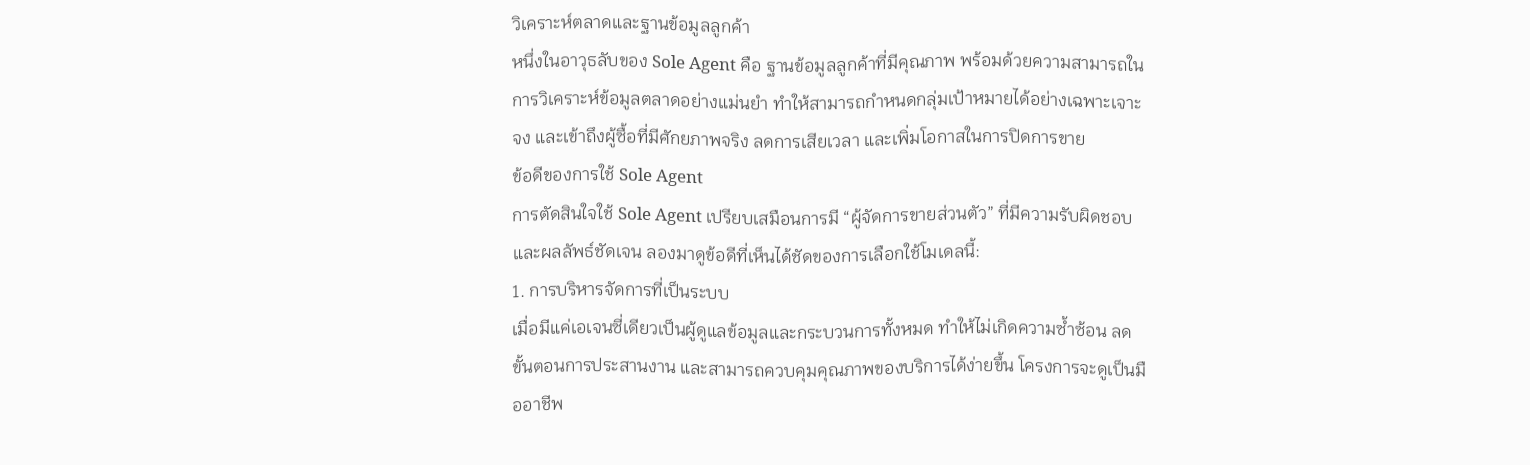วิเคราะห์ตลาดและฐานข้อมูลลูกค้า
หนึ่งในอาวุธลับของ Sole Agent คือ ฐานข้อมูลลูกค้าที่มีคุณภาพ พร้อมด้วยความสามารถในการวิเคราะห์ข้อมูลตลาดอย่างแม่นยำ ทำให้สามารถกำหนดกลุ่มเป้าหมายได้อย่างเฉพาะเจาะจง และเข้าถึงผู้ซื้อที่มีศักยภาพจริง ลดการเสียเวลา และเพิ่มโอกาสในการปิดการขาย
ข้อดีของการใช้ Sole Agent
การตัดสินใจใช้ Sole Agent เปรียบเสมือนการมี “ผู้จัดการขายส่วนตัว” ที่มีความรับผิดชอบและผลลัพธ์ชัดเจน ลองมาดูข้อดีที่เห็นได้ชัดของการเลือกใช้โมเดลนี้:
1. การบริหารจัดการที่เป็นระบบ
เมื่อมีแค่เอเจนซี่เดียวเป็นผู้ดูแลข้อมูลและกระบวนการทั้งหมด ทำให้ไม่เกิดความซ้ำซ้อน ลดขั้นตอนการประสานงาน และสามารถควบคุมคุณภาพของบริการได้ง่ายขึ้น โครงการจะดูเป็นมืออาชีพ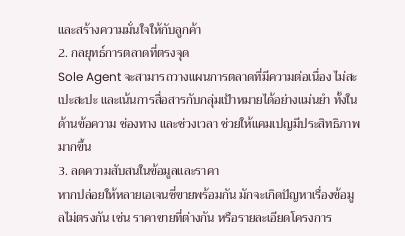และสร้างความมั่นใจให้กับลูกค้า
2. กลยุทธ์การตลาดที่ตรงจุด
Sole Agent จะสามารถวางแผนการตลาดที่มีความต่อเนื่อง ไม่สะเปะสะปะ และเน้นการสื่อสารกับกลุ่มเป้าหมายได้อย่างแม่นยำ ทั้งในด้านข้อความ ช่องทาง และช่วงเวลา ช่วยให้แคมเปญมีประสิทธิภาพมากขึ้น
3. ลดความสับสนในข้อมูลและราคา
หากปล่อยให้หลายเอเจนซี่ขายพร้อมกัน มักจะเกิดปัญหาเรื่องข้อมูลไม่ตรงกัน เช่น ราคาขายที่ต่างกัน หรือรายละเอียดโครงการ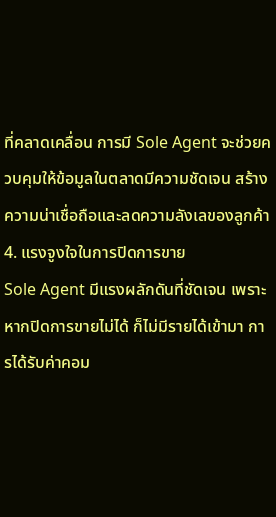ที่คลาดเคลื่อน การมี Sole Agent จะช่วยควบคุมให้ข้อมูลในตลาดมีความชัดเจน สร้างความน่าเชื่อถือและลดความลังเลของลูกค้า
4. แรงจูงใจในการปิดการขาย
Sole Agent มีแรงผลักดันที่ชัดเจน เพราะหากปิดการขายไม่ได้ ก็ไม่มีรายได้เข้ามา การได้รับค่าคอม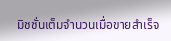มิชชั่นเต็มจำนวนเมื่อขายสำเร็จ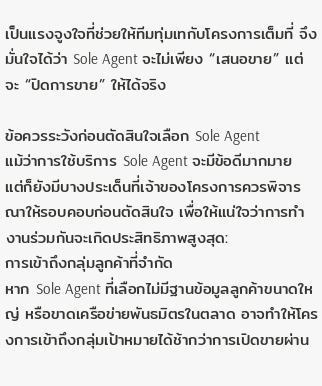เป็นแรงจูงใจที่ช่วยให้ทีมทุ่มเทกับโครงการเต็มที่ จึงมั่นใจได้ว่า Sole Agent จะไม่เพียง “เสนอขาย” แต่จะ “ปิดการขาย” ให้ได้จริง

ข้อควรระวังก่อนตัดสินใจเลือก Sole Agent
แม้ว่าการใช้บริการ Sole Agent จะมีข้อดีมากมาย แต่ก็ยังมีบางประเด็นที่เจ้าของโครงการควรพิจารณาให้รอบคอบก่อนตัดสินใจ เพื่อให้แน่ใจว่าการทำงานร่วมกันจะเกิดประสิทธิภาพสูงสุด:
การเข้าถึงกลุ่มลูกค้าที่จำกัด
หาก Sole Agent ที่เลือกไม่มีฐานข้อมูลลูกค้าขนาดใหญ่ หรือขาดเครือข่ายพันธมิตรในตลาด อาจทำให้โครงการเข้าถึงกลุ่มเป้าหมายได้ช้ากว่าการเปิดขายผ่าน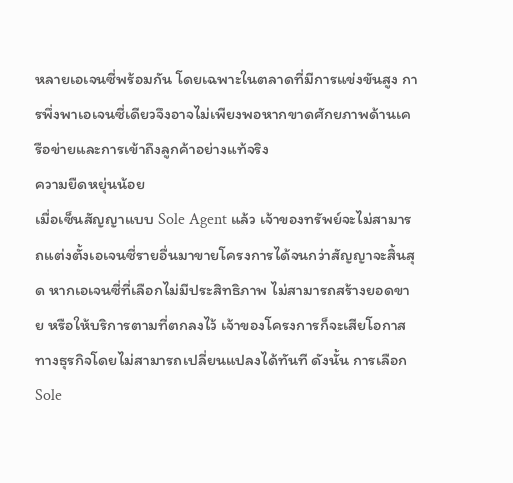หลายเอเจนซี่พร้อมกัน โดยเฉพาะในตลาดที่มีการแข่งขันสูง การพึ่งพาเอเจนซี่เดียวจึงอาจไม่เพียงพอหากขาดศักยภาพด้านเครือข่ายและการเข้าถึงลูกค้าอย่างแท้จริง
ความยืดหยุ่นน้อย
เมื่อเซ็นสัญญาแบบ Sole Agent แล้ว เจ้าของทรัพย์จะไม่สามารถแต่งตั้งเอเจนซี่รายอื่นมาขายโครงการได้จนกว่าสัญญาจะสิ้นสุด หากเอเจนซี่ที่เลือกไม่มีประสิทธิภาพ ไม่สามารถสร้างยอดขาย หรือให้บริการตามที่ตกลงไว้ เจ้าของโครงการก็จะเสียโอกาสทางธุรกิจโดยไม่สามารถเปลี่ยนแปลงได้ทันที ดังนั้น การเลือก Sole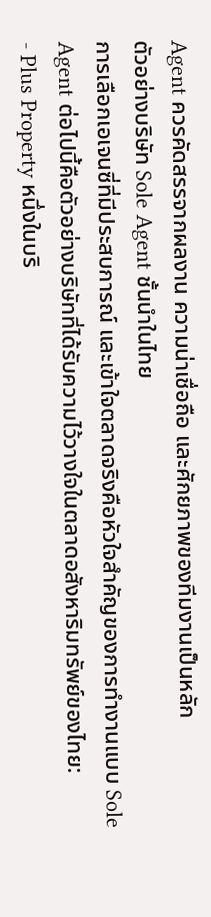Agent ควรคัดสรรจากผลงาน ความน่าเชื่อถือ และศักยภาพของทีมงานเป็นหลัก
ตัวอย่างบริษัท Sole Agent ชั้นนำในไทย
การเลือกเอเจนซี่ที่มีประสบการณ์ และเข้าใจตลาดจริงคือหัวใจสำคัญของการทำงานแบบ Sole Agent ต่อไปนี้คือตัวอย่างบริษัทที่ได้รับความไว้วางใจในตลาดอสังหาริมทรัพย์ของไทย:
- Plus Property หนึ่งในบริ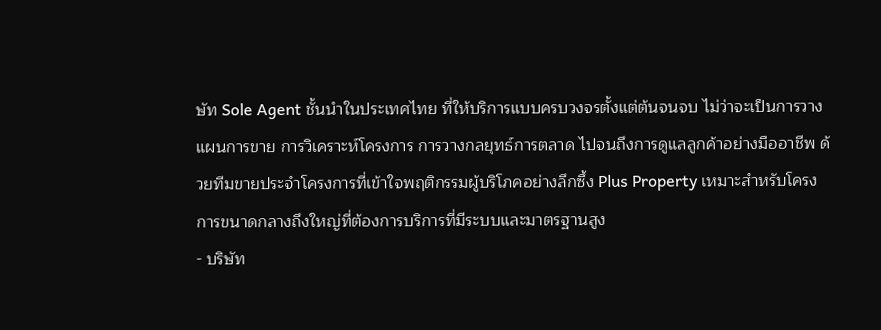ษัท Sole Agent ชั้นนำในประเทศไทย ที่ให้บริการแบบครบวงจรตั้งแต่ต้นจนจบ ไม่ว่าจะเป็นการวางแผนการขาย การวิเคราะห์โครงการ การวางกลยุทธ์การตลาด ไปจนถึงการดูแลลูกค้าอย่างมืออาชีพ ด้วยทีมขายประจำโครงการที่เข้าใจพฤติกรรมผู้บริโภคอย่างลึกซึ้ง Plus Property เหมาะสำหรับโครงการขนาดกลางถึงใหญ่ที่ต้องการบริการที่มีระบบและมาตรฐานสูง
- บริษัท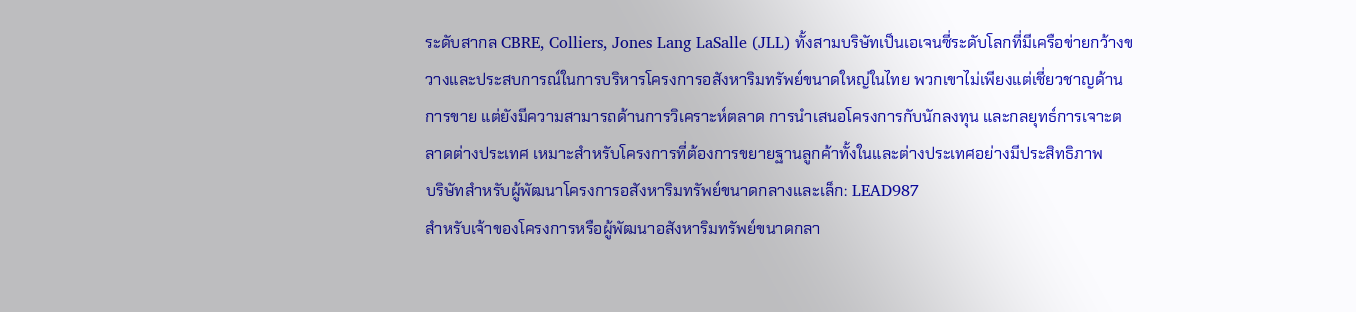ระดับสากล CBRE, Colliers, Jones Lang LaSalle (JLL) ทั้งสามบริษัทเป็นเอเจนซี่ระดับโลกที่มีเครือข่ายกว้างขวางและประสบการณ์ในการบริหารโครงการอสังหาริมทรัพย์ขนาดใหญ่ในไทย พวกเขาไม่เพียงแต่เชี่ยวชาญด้านการขาย แต่ยังมีความสามารถด้านการวิเคราะห์ตลาด การนำเสนอโครงการกับนักลงทุน และกลยุทธ์การเจาะตลาดต่างประเทศ เหมาะสำหรับโครงการที่ต้องการขยายฐานลูกค้าทั้งในและต่างประเทศอย่างมีประสิทธิภาพ
บริษัทสำหรับผู้พัฒนาโครงการอสังหาริมทรัพย์ขนาดกลางและเล็ก: LEAD987
สำหรับเจ้าของโครงการหรือผู้พัฒนาอสังหาริมทรัพย์ขนาดกลา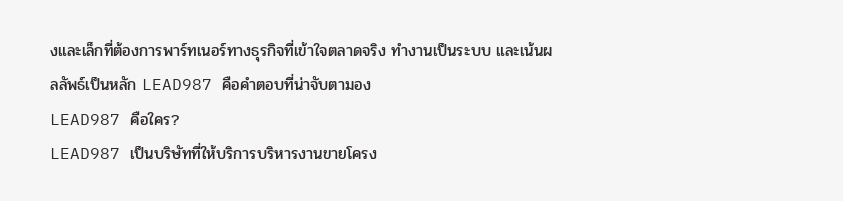งและเล็กที่ต้องการพาร์ทเนอร์ทางธุรกิจที่เข้าใจตลาดจริง ทำงานเป็นระบบ และเน้นผลลัพธ์เป็นหลัก LEAD987 คือคำตอบที่น่าจับตามอง
LEAD987 คือใคร?
LEAD987 เป็นบริษัทที่ให้บริการบริหารงานขายโครง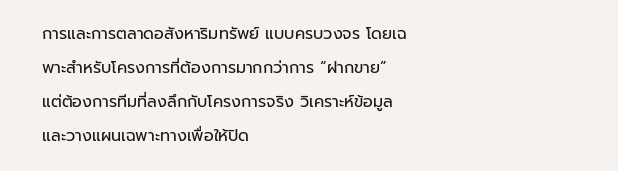การและการตลาดอสังหาริมทรัพย์ แบบครบวงจร โดยเฉพาะสำหรับโครงการที่ต้องการมากกว่าการ “ฝากขาย” แต่ต้องการทีมที่ลงลึกกับโครงการจริง วิเคราะห์ข้อมูล และวางแผนเฉพาะทางเพื่อให้ปิด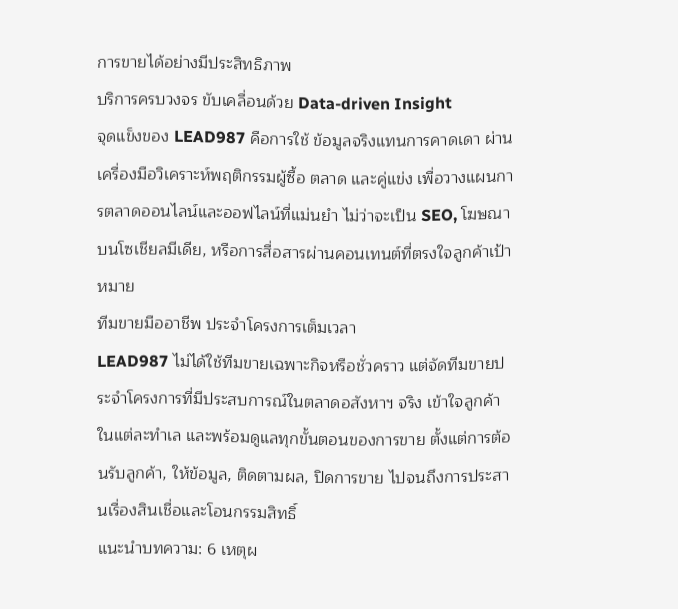การขายได้อย่างมีประสิทธิภาพ
บริการครบวงจร ขับเคลื่อนด้วย Data-driven Insight
จุดแข็งของ LEAD987 คือการใช้ ข้อมูลจริงแทนการคาดเดา ผ่านเครื่องมือวิเคราะห์พฤติกรรมผู้ซื้อ ตลาด และคู่แข่ง เพื่อวางแผนการตลาดออนไลน์และออฟไลน์ที่แม่นยำ ไม่ว่าจะเป็น SEO, โฆษณาบนโซเชียลมีเดีย, หรือการสื่อสารผ่านคอนเทนต์ที่ตรงใจลูกค้าเป้าหมาย
ทีมขายมืออาชีพ ประจำโครงการเต็มเวลา
LEAD987 ไม่ได้ใช้ทีมขายเฉพาะกิจหรือชั่วคราว แต่จัดทีมขายประจำโครงการที่มีประสบการณ์ในตลาดอสังหาฯ จริง เข้าใจลูกค้าในแต่ละทำเล และพร้อมดูแลทุกขั้นตอนของการขาย ตั้งแต่การต้อนรับลูกค้า, ให้ข้อมูล, ติดตามผล, ปิดการขาย ไปจนถึงการประสานเรื่องสินเชื่อและโอนกรรมสิทธิ์
แนะนำบทความ: 6 เหตุผ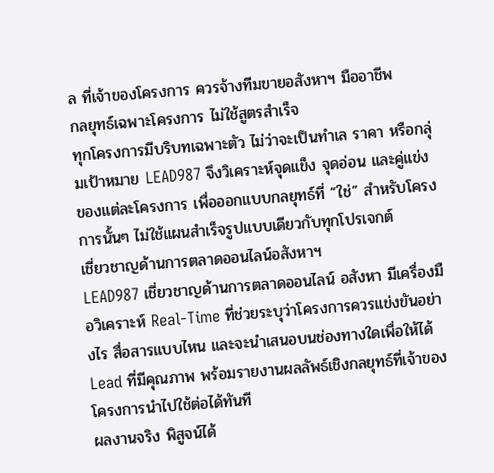ล ที่เจ้าของโครงการ ควรจ้างทีมขายอสังหาฯ มืออาชีพ
กลยุทธ์เฉพาะโครงการ ไม่ใช้สูตรสำเร็จ
ทุกโครงการมีบริบทเฉพาะตัว ไม่ว่าจะเป็นทำเล ราคา หรือกลุ่มเป้าหมาย LEAD987 จึงวิเคราะห์จุดแข็ง จุดอ่อน และคู่แข่งของแต่ละโครงการ เพื่อออกแบบกลยุทธ์ที่ “ใช่” สำหรับโครงการนั้นๆ ไม่ใช้แผนสำเร็จรูปแบบเดียวกับทุกโปรเจกต์
เชี่ยวชาญด้านการตลาดออนไลน์อสังหาฯ
LEAD987 เชี่ยวชาญด้านการตลาดออนไลน์ อสังหา มีเครื่องมือวิเคราะห์ Real-Time ที่ช่วยระบุว่าโครงการควรแข่งขันอย่างไร สื่อสารแบบไหน และจะนำเสนอบนช่องทางใดเพื่อให้ได้ Lead ที่มีคุณภาพ พร้อมรายงานผลลัพธ์เชิงกลยุทธ์ที่เจ้าของโครงการนำไปใช้ต่อได้ทันที
ผลงานจริง พิสูจน์ได้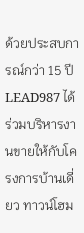ด้วยประสบการณ์กว่า 15 ปี LEAD987 ได้ร่วมบริหารงานขายให้กับโครงการบ้านเดี่ยว ทาวน์โฮม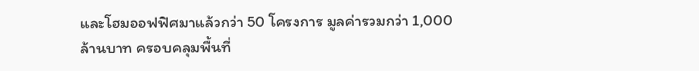และโฮมออฟฟิศมาแล้วกว่า 50 โครงการ มูลค่ารวมกว่า 1,000 ล้านบาท ครอบคลุมพื้นที่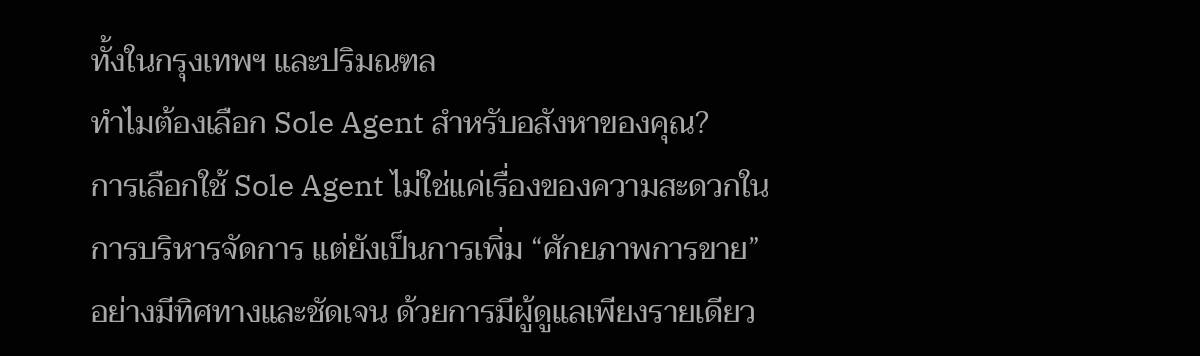ทั้งในกรุงเทพฯ และปริมณฑล
ทำไมต้องเลือก Sole Agent สำหรับอสังหาของคุณ?
การเลือกใช้ Sole Agent ไม่ใช่แค่เรื่องของความสะดวกในการบริหารจัดการ แต่ยังเป็นการเพิ่ม “ศักยภาพการขาย” อย่างมีทิศทางและชัดเจน ด้วยการมีผู้ดูแลเพียงรายเดียว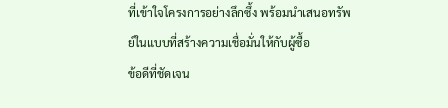ที่เข้าใจโครงการอย่างลึกซึ้ง พร้อมนำเสนอทรัพย์ในแบบที่สร้างความเชื่อมั่นให้กับผู้ซื้อ
ข้อดีที่ชัดเจน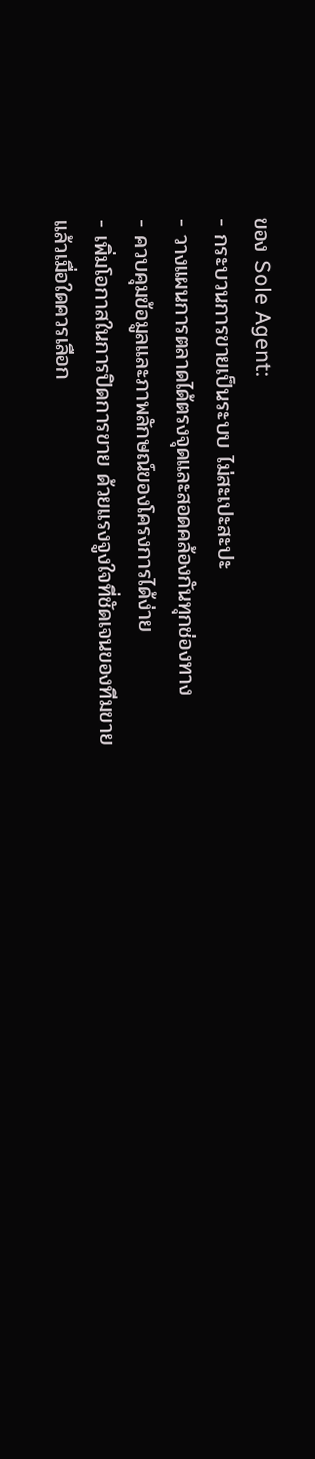ของ Sole Agent:
- กระบวนการขายเป็นระบบ ไม่สะเปะสะปะ
- วางแผนการตลาดได้ตรงจุดและสอดคล้องกันทุกช่องทาง
- ควบคุมข้อมูลและภาพลักษณ์ของโครงการได้ง่าย
- เพิ่มโอกาสในการปิดการขาย ด้วยแรงจูงใจที่ชัดเจนของทีมขาย
แล้วเมื่อใดควรเลือก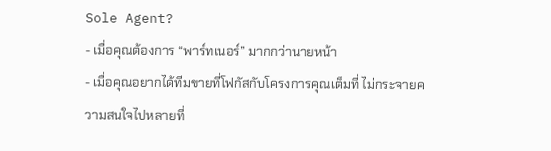Sole Agent?
- เมื่อคุณต้องการ “พาร์ทเนอร์” มากกว่านายหน้า
- เมื่อคุณอยากได้ทีมขายที่โฟกัสกับโครงการคุณเต็มที่ ไม่กระจายความสนใจไปหลายที่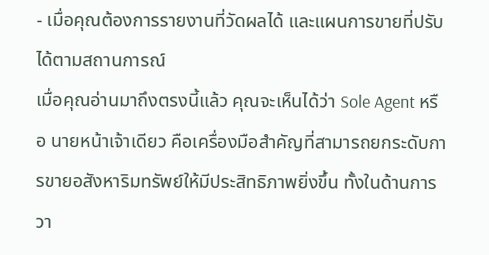- เมื่อคุณต้องการรายงานที่วัดผลได้ และแผนการขายที่ปรับได้ตามสถานการณ์
เมื่อคุณอ่านมาถึงตรงนี้แล้ว คุณจะเห็นได้ว่า Sole Agent หรือ นายหน้าเจ้าเดียว คือเครื่องมือสำคัญที่สามารถยกระดับการขายอสังหาริมทรัพย์ให้มีประสิทธิภาพยิ่งขึ้น ทั้งในด้านการวา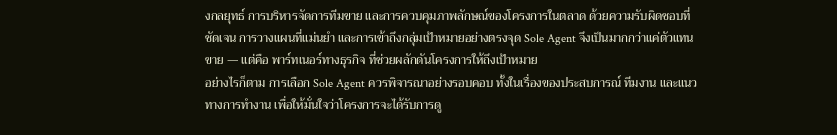งกลยุทธ์ การบริหารจัดการทีมขาย และการควบคุมภาพลักษณ์ของโครงการในตลาด ด้วยความรับผิดชอบที่ชัดเจน การวางแผนที่แม่นยำ และการเข้าถึงกลุ่มเป้าหมายอย่างตรงจุด Sole Agent จึงเป็นมากกว่าแค่ตัวแทนขาย — แต่คือ พาร์ทเนอร์ทางธุรกิจ ที่ช่วยผลักดันโครงการให้ถึงเป้าหมาย
อย่างไรก็ตาม การเลือก Sole Agent ควรพิจารณาอย่างรอบคอบ ทั้งในเรื่องของประสบการณ์ ทีมงาน และแนวทางการทำงาน เพื่อให้มั่นใจว่าโครงการจะได้รับการดู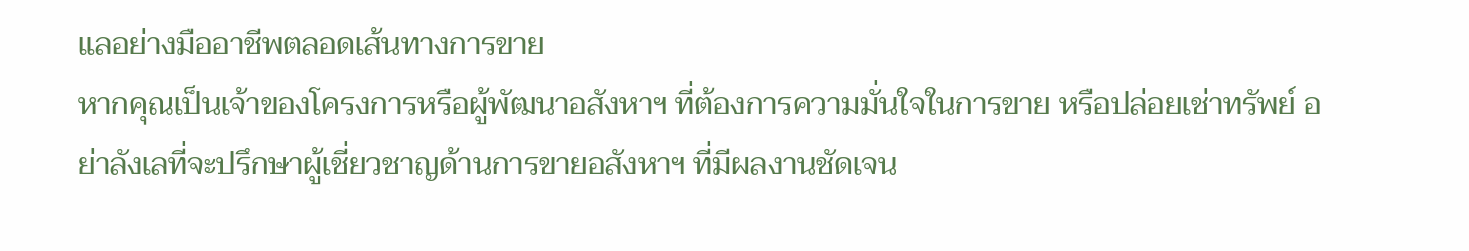แลอย่างมืออาชีพตลอดเส้นทางการขาย
หากคุณเป็นเจ้าของโครงการหรือผู้พัฒนาอสังหาฯ ที่ต้องการความมั่นใจในการขาย หรือปล่อยเช่าทรัพย์ อย่าลังเลที่จะปรึกษาผู้เชี่ยวชาญด้านการขายอสังหาฯ ที่มีผลงานชัดเจน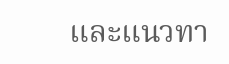และแนวทา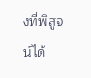งที่พิสูจน์ได้